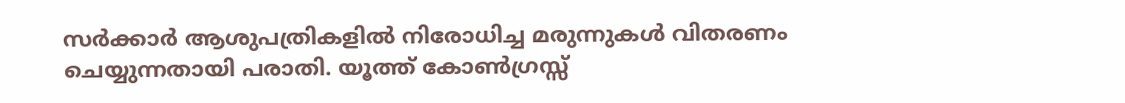സർക്കാർ ആശുപത്രികളിൽ നിരോധിച്ച മരുന്നുകൾ വിതരണം ചെയ്യുന്നതായി പരാതി. യൂത്ത് കോൺഗ്രസ്സ്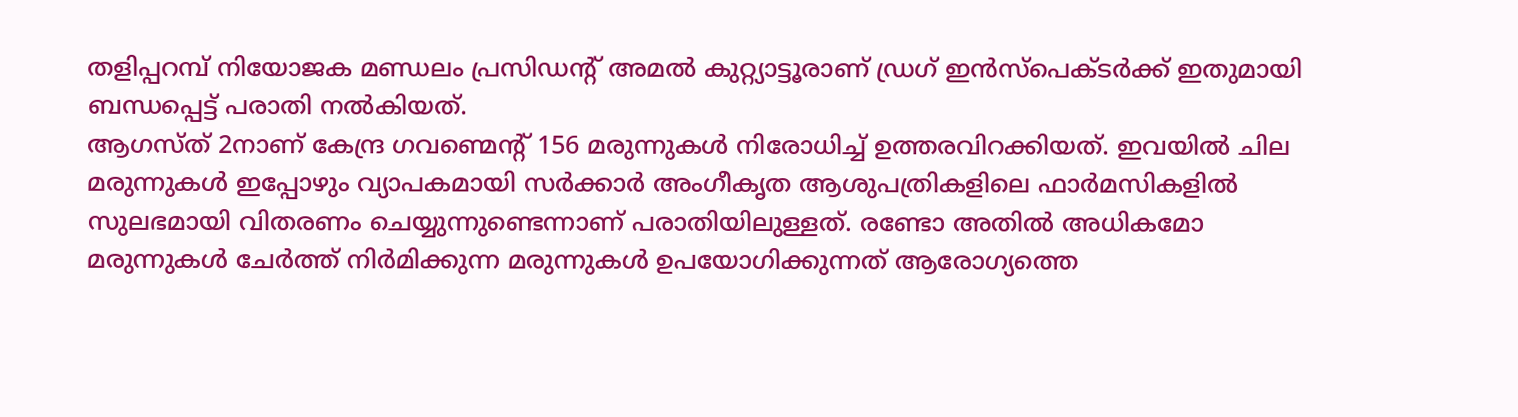തളിപ്പറമ്പ് നിയോജക മണ്ഡലം പ്രസിഡന്റ് അമൽ കുറ്റ്യാട്ടൂരാണ് ഡ്രഗ് ഇൻസ്പെക്ടർക്ക് ഇതുമായി ബന്ധപ്പെട്ട് പരാതി നൽകിയത്.
ആഗസ്ത് 2നാണ് കേന്ദ്ര ഗവണ്മെൻ്റ് 156 മരുന്നുകൾ നിരോധിച്ച് ഉത്തരവിറക്കിയത്. ഇവയിൽ ചില മരുന്നുകൾ ഇപ്പോഴും വ്യാപകമായി സർക്കാർ അംഗീകൃത ആശുപത്രികളിലെ ഫാർമസികളിൽ സുലഭമായി വിതരണം ചെയ്യുന്നുണ്ടെന്നാണ് പരാതിയിലുള്ളത്. രണ്ടോ അതിൽ അധികമോ മരുന്നുകൾ ചേർത്ത് നിർമിക്കുന്ന മരുന്നുകൾ ഉപയോഗിക്കുന്നത് ആരോഗ്യത്തെ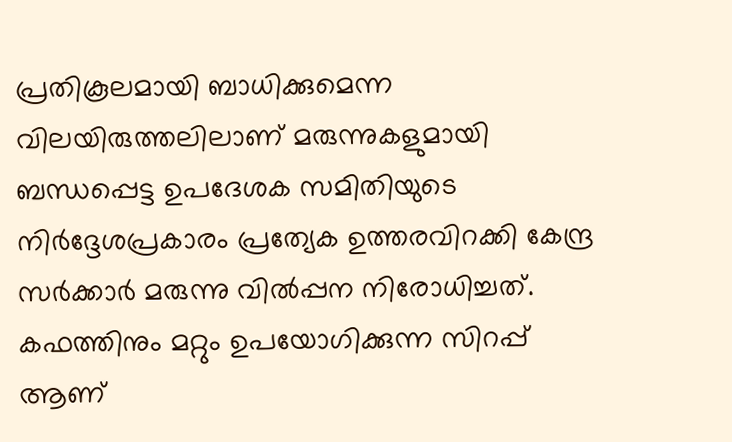പ്രതികൂലമായി ബാധിക്കുമെന്ന വിലയിരുത്തലിലാണ് മരുന്നുകളുമായി ബന്ധപ്പെട്ട ഉപദേശക സമിതിയുടെ നിർദ്ദേശപ്രകാരം പ്രത്യേക ഉത്തരവിറക്കി കേന്ദ്ര സർക്കാർ മരുന്നു വിൽപ്പന നിരോധിച്ചത്. കഫത്തിനും മറ്റും ഉപയോഗിക്കുന്ന സിറപ്പ് ആണ്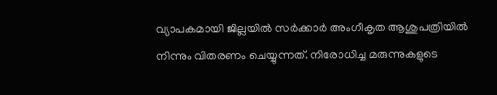വ്യാപകമായി ജില്ലയിൽ സർക്കാർ അംഗീകൃത ആശുപത്രിയിൽ നിന്നും വിതരണം ചെയ്യുന്നത്. നിരോധിച്ച മരുന്നുകളുടെ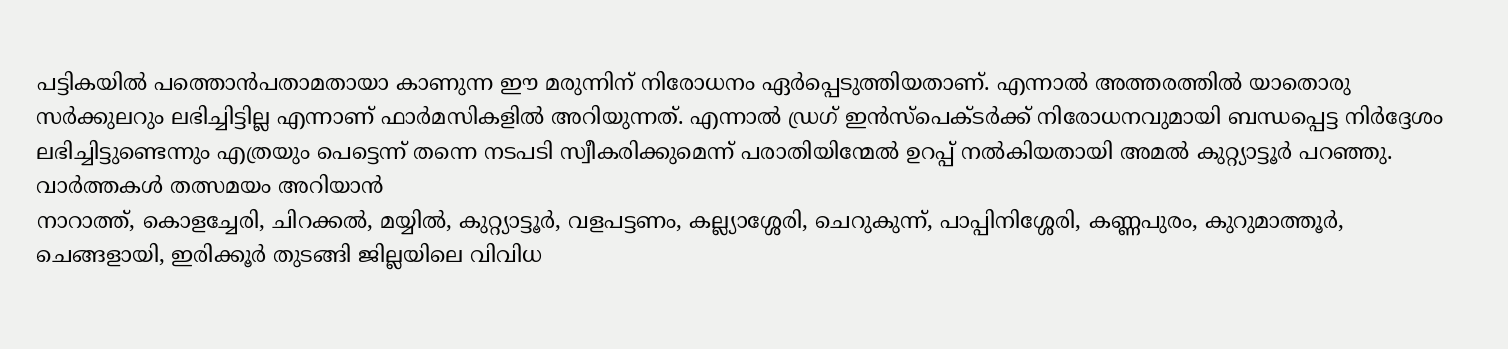പട്ടികയിൽ പത്തൊൻപതാമതായാ കാണുന്ന ഈ മരുന്നിന് നിരോധനം ഏർപ്പെടുത്തിയതാണ്. എന്നാൽ അത്തരത്തിൽ യാതൊരു സർക്കുലറും ലഭിച്ചിട്ടില്ല എന്നാണ് ഫാർമസികളിൽ അറിയുന്നത്. എന്നാൽ ഡ്രഗ് ഇൻസ്പെക്ടർക്ക് നിരോധനവുമായി ബന്ധപ്പെട്ട നിർദ്ദേശം ലഭിച്ചിട്ടുണ്ടെന്നും എത്രയും പെട്ടെന്ന് തന്നെ നടപടി സ്വീകരിക്കുമെന്ന് പരാതിയിന്മേൽ ഉറപ്പ് നൽകിയതായി അമൽ കുറ്റ്യാട്ടൂർ പറഞ്ഞു.
വാർത്തകൾ തത്സമയം അറിയാൻ
നാറാത്ത്, കൊളച്ചേരി, ചിറക്കൽ, മയ്യിൽ, കുറ്റ്യാട്ടൂർ, വളപട്ടണം, കല്ല്യാശ്ശേരി, ചെറുകുന്ന്, പാപ്പിനിശ്ശേരി, കണ്ണപുരം, കുറുമാത്തൂർ, ചെങ്ങളായി, ഇരിക്കൂർ തുടങ്ങി ജില്ലയിലെ വിവിധ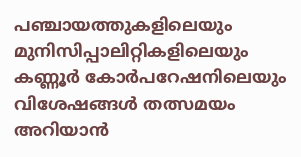പഞ്ചായത്തുകളിലെയും മുനിസിപ്പാലിറ്റികളിലെയും കണ്ണൂർ കോർപറേഷനിലെയും വിശേഷങ്ങൾ തത്സമയം അറിയാൻ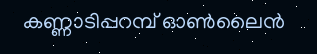കണ്ണാടിപ്പറമ്പ് ഓൺലൈൻ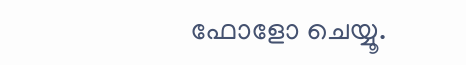ഫോളോ ചെയ്യൂ.